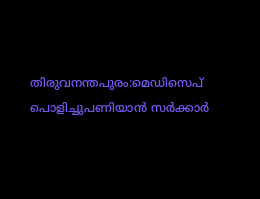തിരുവനന്തപുരം:മെഡിസെപ് പൊളിച്ചുപണിയാൻ സർക്കാർ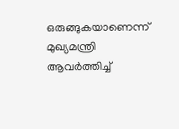ഒരുങ്ങുകയാണെന്ന് മുഖ്യമന്ത്രി ആവർത്തിച്ച്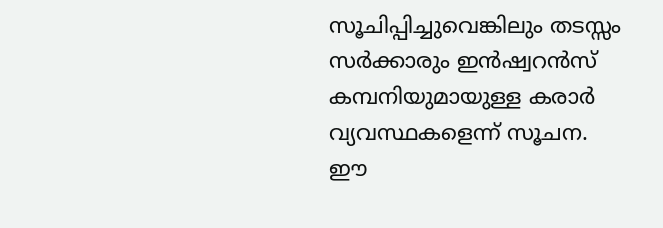സൂചിപ്പിച്ചുവെങ്കിലും തടസ്സം സർക്കാരും ഇൻഷ്വറൻസ് കമ്പനിയുമായുള്ള കരാർ വ്യവസ്ഥകളെന്ന് സൂചന.
ഈ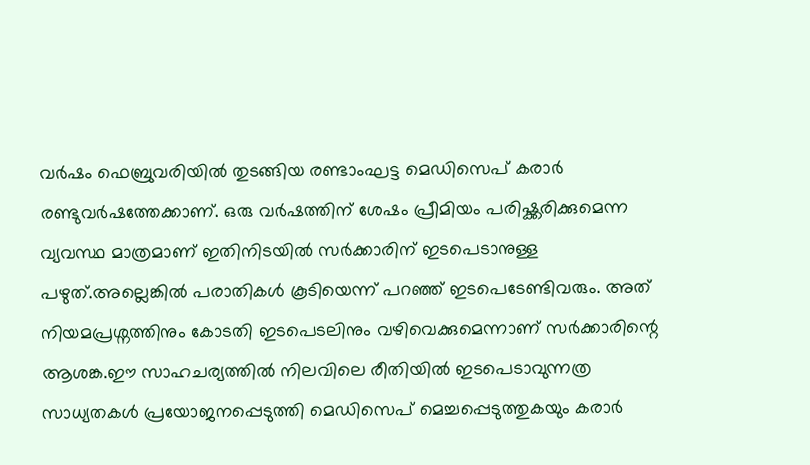വർഷം ഫെബ്രുവരിയിൽ തുടങ്ങിയ രണ്ടാംഘട്ട മെഡിസെപ് കരാർ രണ്ടുവർഷത്തേക്കാണ്. ഒരു വർഷത്തിന് ശേഷം പ്രീമിയം പരിഷ്ക്കരിക്കുമെന്ന വ്യവസ്ഥ മാത്രമാണ് ഇതിനിടയിൽ സർക്കാരിന് ഇടപെടാനുള്ള പഴുത്.അല്ലെങ്കിൽ പരാതികൾ കൂടിയെന്ന് പറഞ്ഞ് ഇടപെടേണ്ടിവരും. അത് നിയമപ്രശ്നത്തിനും കോടതി ഇടപെടലിനും വഴിവെക്കുമെന്നാണ് സർക്കാരിന്റെ ആശങ്ക.ഈ സാഹചര്യത്തിൽ നിലവിലെ രീതിയിൽ ഇടപെടാവുന്നത്ര സാധ്യതകൾ പ്രയോജനപ്പെടുത്തി മെഡിസെപ് മെച്ചപ്പെടുത്തുകയും കരാർ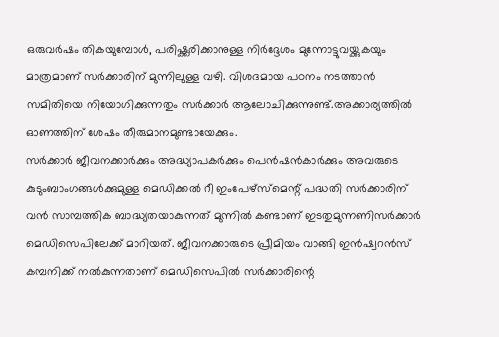ഒരുവർഷം തികയുമ്പോൾ, പരിഷ്ക്കരിക്കാനുള്ള നിർദ്ദേശം മുന്നോട്ടുവയ്ക്കുകയും മാത്രമാണ് സർക്കാരിന് മുന്നിലുള്ള വഴി. വിശദമായ പഠനം നടത്താൻ സമിതിയെ നിയോഗിക്കുന്നതും സർക്കാർ ആലോചിക്കുന്നുണ്ട്.അക്കാര്യത്തിൽ ഓണത്തിന് ശേഷം തീരുമാനമുണ്ടായേക്കും.
സർക്കാർ ജീവനക്കാർക്കും അദ്ധ്യാപകർക്കും പെൻഷൻകാർക്കും അവരുടെ കുടുംബാംഗങ്ങൾക്കുമുള്ള മെഡിക്കൽ റീ ഇംപേഴ്സ്മെന്റ് പദ്ധതി സർക്കാരിന് വൻ സാമ്പത്തിക ബാദ്ധ്യതയാകുന്നത് മുന്നിൽ കണ്ടാണ് ഇടതുമുന്നണിസർക്കാർ മെഡിസെപിലേക്ക് മാറിയത്. ജീവനക്കാരുടെ പ്രീമിയം വാങ്ങി ഇൻഷ്വറൻസ് കമ്പനിക്ക് നൽകുന്നതാണ് മെഡിസെപിൽ സർക്കാരിന്റെ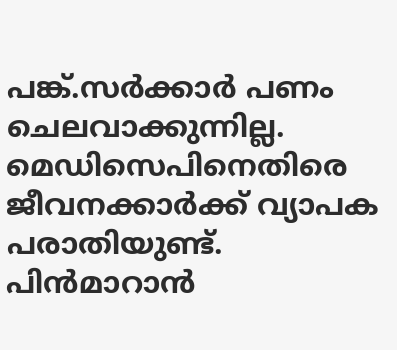പങ്ക്.സർക്കാർ പണം ചെലവാക്കുന്നില്ല.
മെഡിസെപിനെതിരെ ജീവനക്കാർക്ക് വ്യാപക പരാതിയുണ്ട്. പിൻമാറാൻ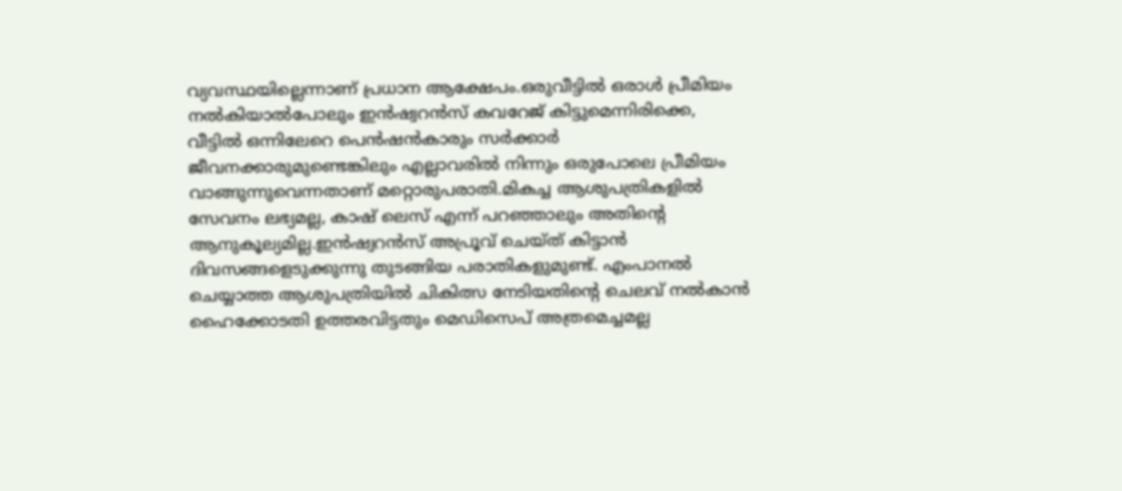വ്യവസ്ഥയില്ലെന്നാണ് പ്രധാന ആക്ഷേപം.ഒരുവീട്ടിൽ ഒരാൾ പ്രീമിയം നൽകിയാൽപോലും ഇൻഷ്വറൻസ് കവറേജ് കിട്ടുമെന്നിരിക്കെ, വീട്ടിൽ ഒന്നിലേറെ പെൻഷൻകാരും സർക്കാർ ജീവനക്കാരുമുണ്ടെങ്കിലും എല്ലാവരിൽ നിന്നും ഒരുപോലെ പ്രീമിയം വാങ്ങുന്നുവെന്നതാണ് മറ്റൊരുപരാതി.മികച്ച ആശുപത്രികളിൽ സേവനം ലഭ്യമല്ല, കാഷ് ലെസ് എന്ന് പറഞ്ഞാലും അതിന്റെ ആനുകൂല്യമില്ല.ഇൻഷ്വറൻസ് അപ്രൂവ് ചെയ്ത് കിട്ടാൻ ദിവസങ്ങളെടുക്കുന്നു തുടങ്ങിയ പരാതികളുമുണ്ട്. എംപാനൽ ചെയ്യാത്ത ആശുപത്രിയിൽ ചികിത്സ നേടിയതിന്റെ ചെലവ് നൽകാൻ ഹൈക്കോടതി ഉത്തരവിട്ടതും മെഡിസെപ് അത്രമെച്ചമല്ല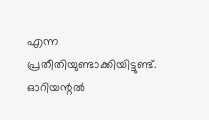എന്ന പ്രതീതിയുണ്ടാക്കിയിട്ടുണ്ട്.
ഓറിയന്റൽ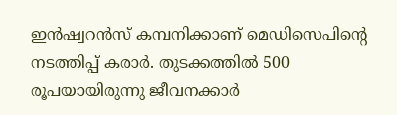ഇൻഷ്വറൻസ് കമ്പനിക്കാണ് മെഡിസെപിന്റെ നടത്തിപ്പ് കരാർ. തുടക്കത്തിൽ 500 രൂപയായിരുന്നു ജീവനക്കാർ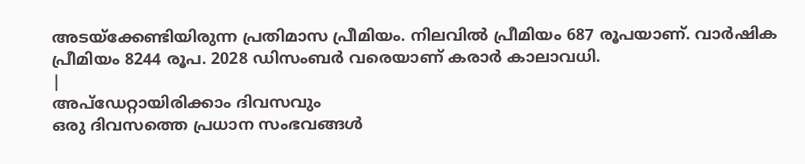അടയ്ക്കേണ്ടിയിരുന്ന പ്രതിമാസ പ്രീമിയം. നിലവിൽ പ്രീമിയം 687 രൂപയാണ്. വാർഷിക പ്രീമിയം 8244 രൂപ. 2028 ഡിസംബർ വരെയാണ് കരാർ കാലാവധി.
|
അപ്ഡേറ്റായിരിക്കാം ദിവസവും
ഒരു ദിവസത്തെ പ്രധാന സംഭവങ്ങൾ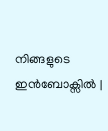നിങ്ങളുടെ ഇൻബോക്സിൽ |